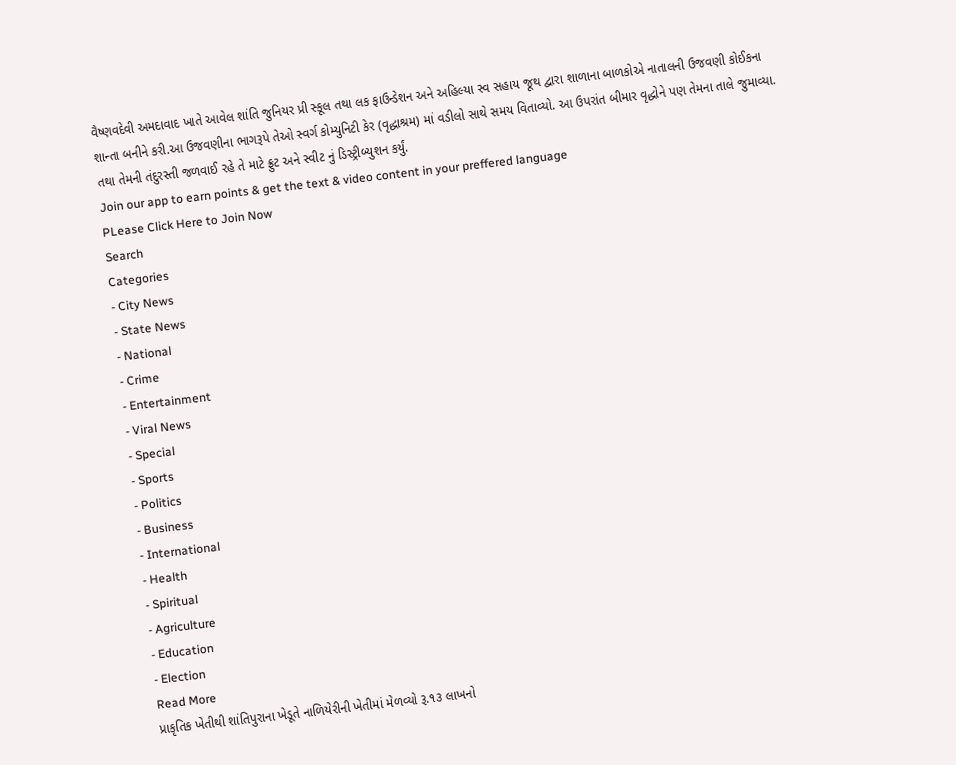વૈષ્ણવદેવી અમદાવાદ ખાતે આવેલ શાંતિ જુનિયર પ્રી સ્કૂલ તથા લક ફાઉન્ડેશન અને અહિલ્યા સ્વ સહાય જૂથ દ્વારા શાળાના બાળકોએ નાતાલની ઉજવણી કોઈકના શાન્તા બનીને કરી.આ ઉજવણીના ભાગરૂપે તેઓ સ્વર્ગ કોમ્યુનિટી કેર (વૃદ્ધાશ્રમ) માં વડીલો સાથે સમય વિતાવ્યો. આ ઉપરાંત બીમાર વૃદ્ધોને પણ તેમના તાલે જુમાવ્યા. તથા તેમની તંદુરસ્તી જળવાઈ રહે તે માટે ફ્રુટ અને સ્વીટ નું ડિસ્ટ્રીબ્યુશન કર્યું.
Join our app to earn points & get the text & video content in your preffered language
PLease Click Here to Join Now
Search
Categories
- City News
- State News
- National
- Crime
- Entertainment
- Viral News
- Special
- Sports
- Politics
- Business
- International
- Health
- Spiritual
- Agriculture
- Education
- Election
Read More
પ્રાકૃતિક ખેતીથી શાંતિપુરાના ખેડૂતે નાળિયેરીની ખેતીમાં મેળવ્યો રૂ.૧૩ લાખનો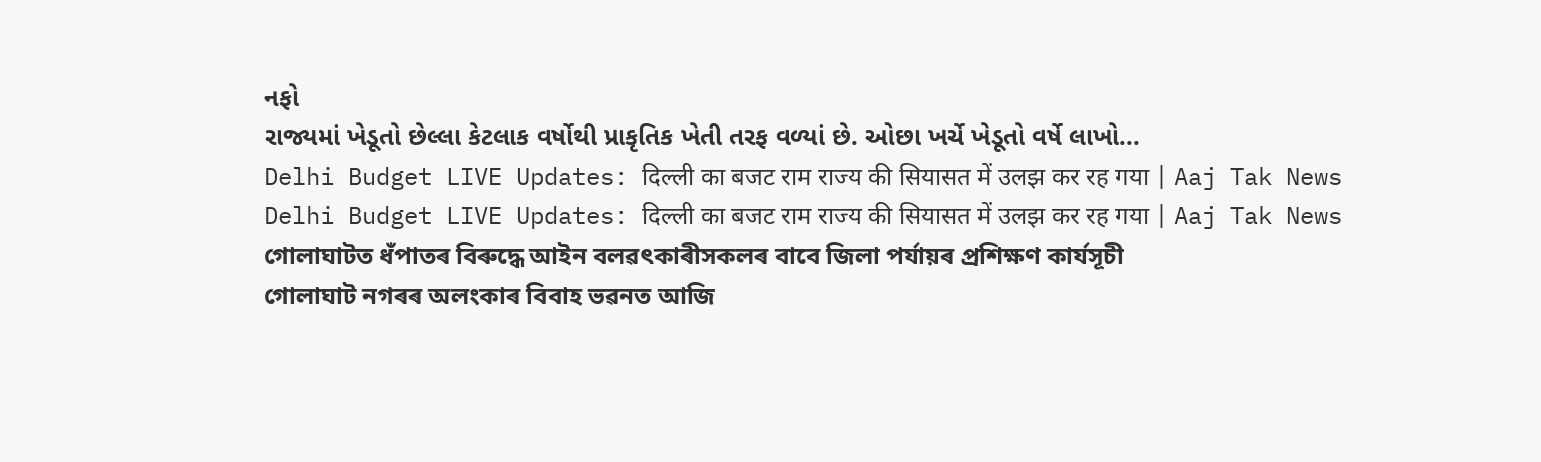નફો
રાજ્યમાં ખેડૂતો છેલ્લા કેટલાક વર્ષોથી પ્રાકૃતિક ખેતી તરફ વળ્યાં છે. ઓછા ખર્ચે ખેડૂતો વર્ષે લાખો...
Delhi Budget LIVE Updates: दिल्ली का बजट राम राज्य की सियासत में उलझ कर रह गया | Aaj Tak News
Delhi Budget LIVE Updates: दिल्ली का बजट राम राज्य की सियासत में उलझ कर रह गया | Aaj Tak News
গোলাঘাটত ধঁপাতৰ বিৰুদ্ধে আইন বলৱৎকাৰীসকলৰ বাবে জিলা পৰ্যায়ৰ প্ৰশিক্ষণ কাৰ্যসূচী
গোলাঘাট নগৰৰ অলংকাৰ বিবাহ ভৱনত আজি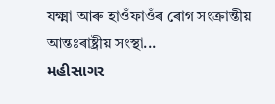যক্ষ্মা আৰু হাওঁফাওঁৰ ৰোগ সংক্ৰান্তীয় আন্তঃৰাষ্ট্ৰীয় সংস্থা...
મહીસાગર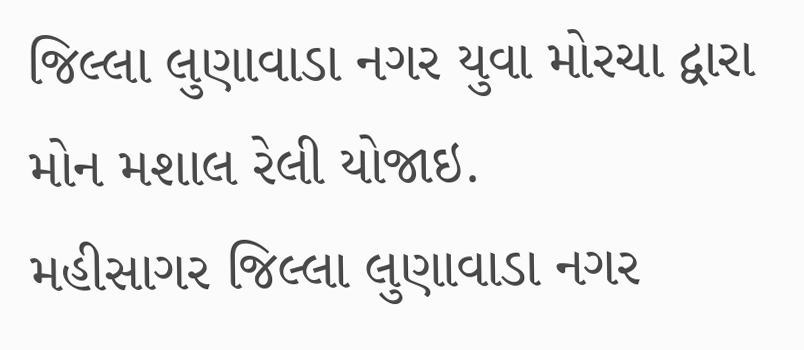જિલ્લા લુણાવાડા નગર યુવા મોરચા દ્વારા મોન મશાલ રેલી યોજાઇ.
મહીસાગર જિલ્લા લુણાવાડા નગર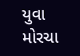યુવા મોરચા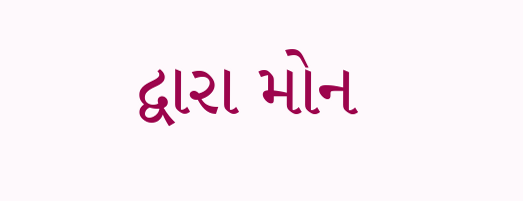દ્વારા મોન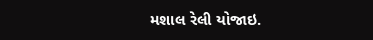મશાલ રેલી યોજાઇ.